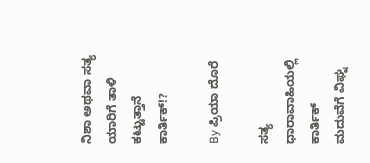ನಿಶಾ ಅಥವಾ ಸತ್ಯ ಯಾರಿಗೆ ತಾಳಿ ಕಟ್ಟುತ್ತಾನೆ ಕಾರ್ತಿಕ್!?

By ಪ್ರಿಯಾ ದೊರೆ

ಸತ್ಯ ಧಾರಾವಾಹಿಯಲ್ಲಿ ಕಾರ್ತಿಕ್ ಮದುವೆಗೆ ವಿಘ್ನ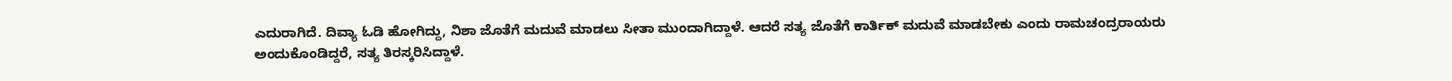ಎದುರಾಗಿದೆ. ದಿವ್ಯಾ ಓಡಿ ಹೋಗಿದ್ದು, ನಿಶಾ ಜೊತೆಗೆ ಮದುವೆ ಮಾಡಲು ಸೀತಾ ಮುಂದಾಗಿದ್ದಾಳೆ. ಆದರೆ ಸತ್ಯ ಜೊತೆಗೆ ಕಾರ್ತಿಕ್ ಮದುವೆ ಮಾಡಬೇಕು ಎಂದು ರಾಮಚಂದ್ರರಾಯರು ಅಂದುಕೊಂಡಿದ್ದರೆ, ಸತ್ಯ ತಿರಸ್ಕರಿಸಿದ್ದಾಳೆ.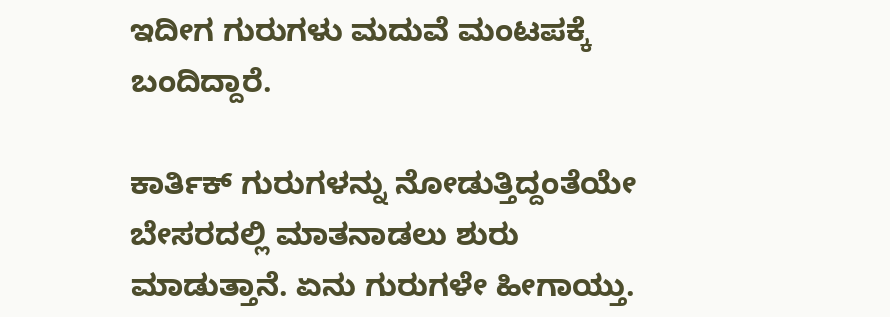ಇದೀಗ ಗುರುಗಳು ಮದುವೆ ಮಂಟಪಕ್ಕೆ ಬಂದಿದ್ದಾರೆ.

ಕಾರ್ತಿಕ್ ಗುರುಗಳನ್ನು ನೋಡುತ್ತಿದ್ದಂತೆಯೇ ಬೇಸರದಲ್ಲಿ ಮಾತನಾಡಲು ಶುರು ಮಾಡುತ್ತಾನೆ. ಏನು ಗುರುಗಳೇ ಹೀಗಾಯ್ತು.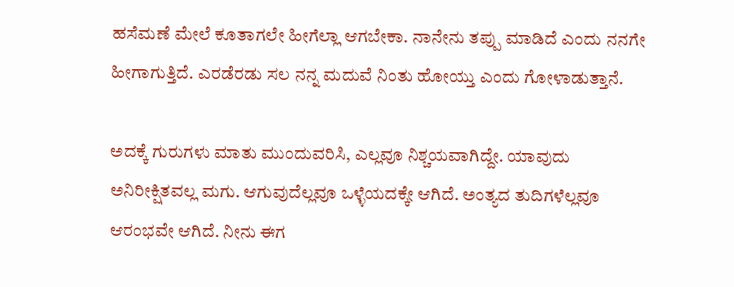ಹಸೆಮಣೆ ಮೇಲೆ ಕೂತಾಗಲೇ ಹೀಗೆಲ್ಲಾ ಆಗಬೇಕಾ. ನಾನೇನು ತಪ್ಪು ಮಾಡಿದೆ ಎಂದು ನನಗೇ ಹೀಗಾಗುತ್ತಿದೆ. ಎರಡೆರಡು ಸಲ ನನ್ನ ಮದುವೆ ನಿಂತು ಹೋಯ್ತು ಎಂದು ಗೋಳಾಡುತ್ತಾನೆ.

ಅದಕ್ಕೆ ಗುರುಗಳು ಮಾತು ಮುಂದುವರಿಸಿ, ಎಲ್ಲವೂ ನಿಶ್ಚಯವಾಗಿದ್ದೇ. ಯಾವುದು ಅನಿರೀಕ್ಷಿತವಲ್ಲ ಮಗು. ಆಗುವುದೆಲ್ಲವೂ ಒಳ್ಳೆಯದಕ್ಕೇ ಆಗಿದೆ. ಅಂತ್ಯದ ತುದಿಗಳೆಲ್ಲವೂ ಆರಂಭವೇ ಆಗಿದೆ. ನೀನು ಈಗ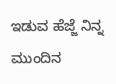ಇಡುವ ಹೆಜ್ಜೆ ನಿನ್ನ ಮುಂದಿನ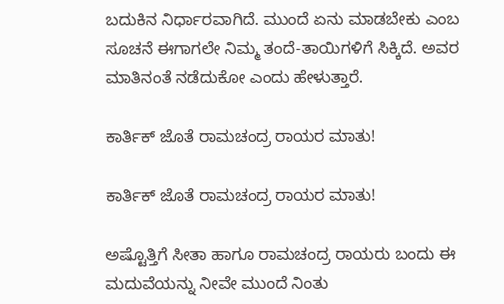ಬದುಕಿನ ನಿರ್ಧಾರವಾಗಿದೆ. ಮುಂದೆ ಏನು ಮಾಡಬೇಕು ಎಂಬ ಸೂಚನೆ ಈಗಾಗಲೇ ನಿಮ್ಮ ತಂದೆ-ತಾಯಿಗಳಿಗೆ ಸಿಕ್ಕಿದೆ. ಅವರ ಮಾತಿನಂತೆ ನಡೆದುಕೋ ಎಂದು ಹೇಳುತ್ತಾರೆ.

ಕಾರ್ತಿಕ್ ಜೊತೆ ರಾಮಚಂದ್ರ ರಾಯರ ಮಾತು!

ಕಾರ್ತಿಕ್ ಜೊತೆ ರಾಮಚಂದ್ರ ರಾಯರ ಮಾತು!

ಅಷ್ಟೊತ್ತಿಗೆ ಸೀತಾ ಹಾಗೂ ರಾಮಚಂದ್ರ ರಾಯರು ಬಂದು ಈ ಮದುವೆಯನ್ನು ನೀವೇ ಮುಂದೆ ನಿಂತು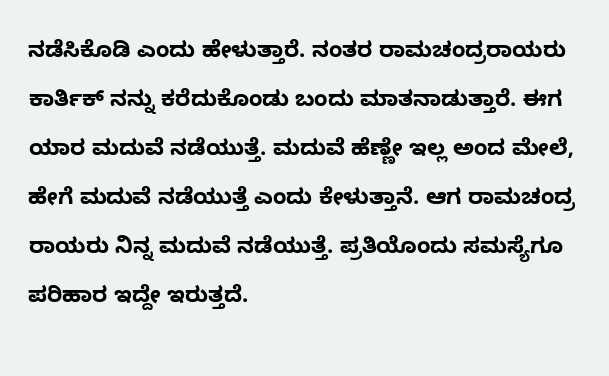ನಡೆಸಿಕೊಡಿ ಎಂದು ಹೇಳುತ್ತಾರೆ. ನಂತರ ರಾಮಚಂದ್ರರಾಯರು ಕಾರ್ತಿಕ್ ನನ್ನು ಕರೆದುಕೊಂಡು ಬಂದು ಮಾತನಾಡುತ್ತಾರೆ. ಈಗ ಯಾರ ಮದುವೆ ನಡೆಯುತ್ತೆ. ಮದುವೆ ಹೆಣ್ಣೇ ಇಲ್ಲ ಅಂದ ಮೇಲೆ, ಹೇಗೆ ಮದುವೆ ನಡೆಯುತ್ತೆ ಎಂದು ಕೇಳುತ್ತಾನೆ. ಆಗ ರಾಮಚಂದ್ರ ರಾಯರು ನಿನ್ನ ಮದುವೆ ನಡೆಯುತ್ತೆ. ಪ್ರತಿಯೊಂದು ಸಮಸ್ಯೆಗೂ ಪರಿಹಾರ ಇದ್ದೇ ಇರುತ್ತದೆ.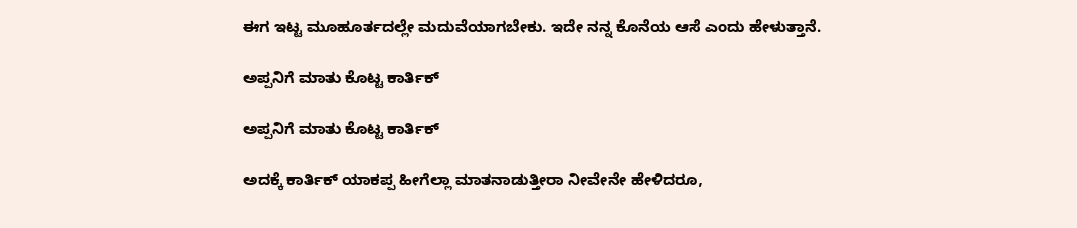ಈಗ ಇಟ್ಟ ಮೂಹೂರ್ತದಲ್ಲೇ ಮದುವೆಯಾಗಬೇಕು. ಇದೇ ನನ್ನ ಕೊನೆಯ ಆಸೆ ಎಂದು ಹೇಳುತ್ತಾನೆ.

ಅಪ್ಪನಿಗೆ ಮಾತು ಕೊಟ್ಟ ಕಾರ್ತಿಕ್

ಅಪ್ಪನಿಗೆ ಮಾತು ಕೊಟ್ಟ ಕಾರ್ತಿಕ್

ಅದಕ್ಕೆ ಕಾರ್ತಿಕ್ ಯಾಕಪ್ಪ ಹೀಗೆಲ್ಲಾ ಮಾತನಾಡುತ್ತೀರಾ ನೀವೇನೇ ಹೇಳಿದರೂ,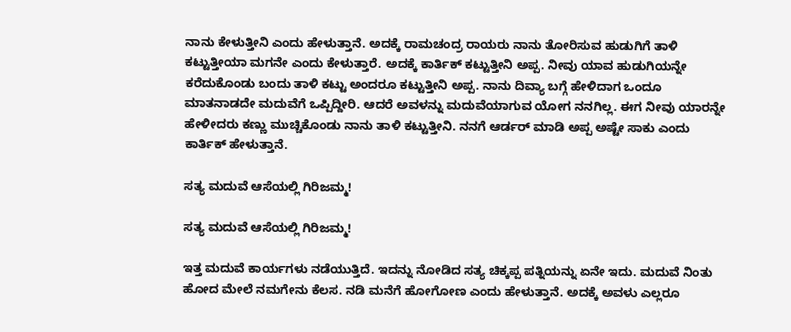ನಾನು ಕೇಳುತ್ತೀನಿ ಎಂದು ಹೇಳುತ್ತಾನೆ. ಅದಕ್ಕೆ ರಾಮಚಂದ್ರ ರಾಯರು ನಾನು ತೋರಿಸುವ ಹುಡುಗಿಗೆ ತಾಳಿ ಕಟ್ಟುತ್ತೀಯಾ ಮಗನೇ ಎಂದು ಕೇಳುತ್ತಾರೆ. ಅದಕ್ಕೆ ಕಾರ್ತಿಕ್ ಕಟ್ಟುತ್ತೀನಿ ಅಪ್ಪ. ನೀವು ಯಾವ ಹುಡುಗಿಯನ್ನೇ ಕರೆದುಕೊಂಡು ಬಂದು ತಾಳಿ ಕಟ್ಟು ಅಂದರೂ ಕಟ್ಟುತ್ತೀನಿ ಅಪ್ಪ. ನಾನು ದಿವ್ಯಾ ಬಗ್ಗೆ ಹೇಳಿದಾಗ ಒಂದೂ ಮಾತನಾಡದೇ ಮದುವೆಗೆ ಒಪ್ಪಿದ್ದೀರಿ. ಆದರೆ ಅವಳನ್ನು ಮದುವೆಯಾಗುವ ಯೋಗ ನನಗಿಲ್ಲ. ಈಗ ನೀವು ಯಾರನ್ನೇ ಹೇಳೀದರು ಕಣ್ಣು ಮುಚ್ಚಿಕೊಂಡು ನಾನು ತಾಳಿ ಕಟ್ಟುತ್ತೀನಿ. ನನಗೆ ಆರ್ಡರ್ ಮಾಡಿ ಅಪ್ಪ ಅಷ್ಟೇ ಸಾಕು ಎಂದು ಕಾರ್ತಿಕ್ ಹೇಳುತ್ತಾನೆ.

ಸತ್ಯ ಮದುವೆ ಆಸೆಯಲ್ಲಿ ಗಿರಿಜಮ್ಮ!

ಸತ್ಯ ಮದುವೆ ಆಸೆಯಲ್ಲಿ ಗಿರಿಜಮ್ಮ!

ಇತ್ತ ಮದುವೆ ಕಾರ್ಯಗಳು ನಡೆಯುತ್ತಿದೆ. ಇದನ್ನು ನೋಡಿದ ಸತ್ಯ ಚಿಕ್ಕಪ್ಪ ಪತ್ನಿಯನ್ನು ಏನೇ ಇದು. ಮದುವೆ ನಿಂತು ಹೋದ ಮೇಲೆ ನಮಗೇನು ಕೆಲಸ. ನಡಿ ಮನೆಗೆ ಹೋಗೋಣ ಎಂದು ಹೇಳುತ್ತಾನೆ. ಅದಕ್ಕೆ ಅವಳು ಎಲ್ಲರೂ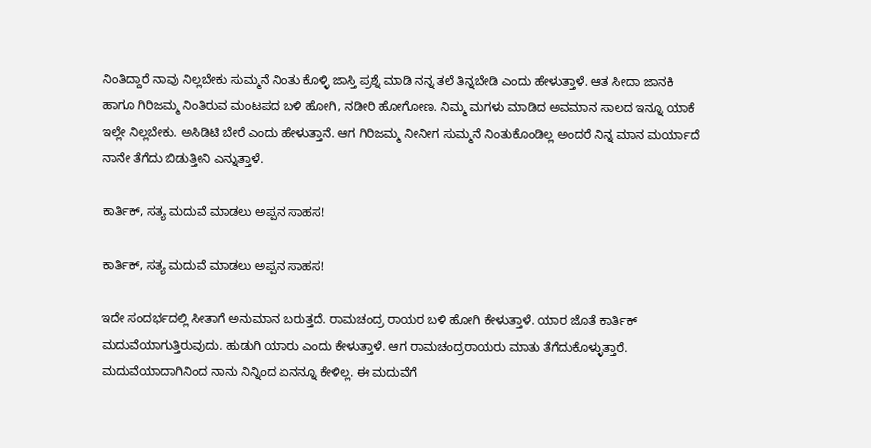ನಿಂತಿದ್ದಾರೆ ನಾವು ನಿಲ್ಲಬೇಕು ಸುಮ್ಮನೆ ನಿಂತು ಕೊಳ್ಳಿ ಜಾಸ್ತಿ ಪ್ರಶ್ನೆ ಮಾಡಿ ನನ್ನ ತಲೆ ತಿನ್ನಬೇಡಿ ಎಂದು ಹೇಳುತ್ತಾಳೆ. ಆತ ಸೀದಾ ಜಾನಕಿ ಹಾಗೂ ಗಿರಿಜಮ್ಮ ನಿಂತಿರುವ ಮಂಟಪದ ಬಳಿ ಹೋಗಿ, ನಡೀರಿ ಹೋಗೋಣ. ನಿಮ್ಮ ಮಗಳು ಮಾಡಿದ ಅವಮಾನ ಸಾಲದ ಇನ್ನೂ ಯಾಕೆ ಇಲ್ಲೇ ನಿಲ್ಲಬೇಕು. ಅಸಿಡಿಟಿ ಬೇರೆ ಎಂದು ಹೇಳುತ್ತಾನೆ. ಆಗ ಗಿರಿಜಮ್ಮ ನೀನೀಗ ಸುಮ್ಮನೆ ನಿಂತುಕೊಂಡಿಲ್ಲ ಅಂದರೆ ನಿನ್ನ ಮಾನ ಮರ್ಯಾದೆ ನಾನೇ ತೆಗೆದು ಬಿಡುತ್ತೀನಿ ಎನ್ನುತ್ತಾಳೆ.

ಕಾರ್ತಿಕ್, ಸತ್ಯ ಮದುವೆ ಮಾಡಲು ಅಪ್ಪನ ಸಾಹಸ!

ಕಾರ್ತಿಕ್, ಸತ್ಯ ಮದುವೆ ಮಾಡಲು ಅಪ್ಪನ ಸಾಹಸ!

ಇದೇ ಸಂದರ್ಭದಲ್ಲಿ ಸೀತಾಗೆ ಅನುಮಾನ ಬರುತ್ತದೆ. ರಾಮಚಂದ್ರ ರಾಯರ ಬಳಿ ಹೋಗಿ ಕೇಳುತ್ತಾಳೆ. ಯಾರ ಜೊತೆ ಕಾರ್ತಿಕ್ ಮದುವೆಯಾಗುತ್ತಿರುವುದು. ಹುಡುಗಿ ಯಾರು ಎಂದು ಕೇಳುತ್ತಾಳೆ. ಆಗ ರಾಮಚಂದ್ರರಾಯರು ಮಾತು ತೆಗೆದುಕೊಳ್ಳುತ್ತಾರೆ. ಮದುವೆಯಾದಾಗಿನಿಂದ ನಾನು ನಿನ್ನಿಂದ ಏನನ್ನೂ ಕೇಳಿಲ್ಲ. ಈ ಮದುವೆಗೆ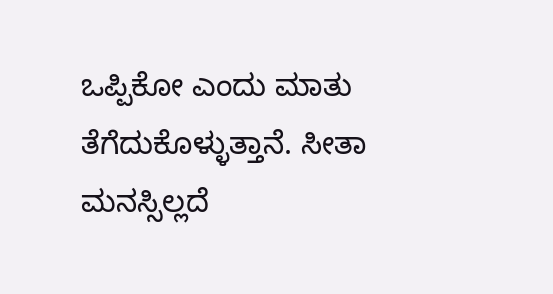ಒಪ್ಪಿಕೋ ಎಂದು ಮಾತು ತೆಗೆದುಕೊಳ್ಳುತ್ತಾನೆ. ಸೀತಾ ಮನಸ್ಸಿಲ್ಲದೆ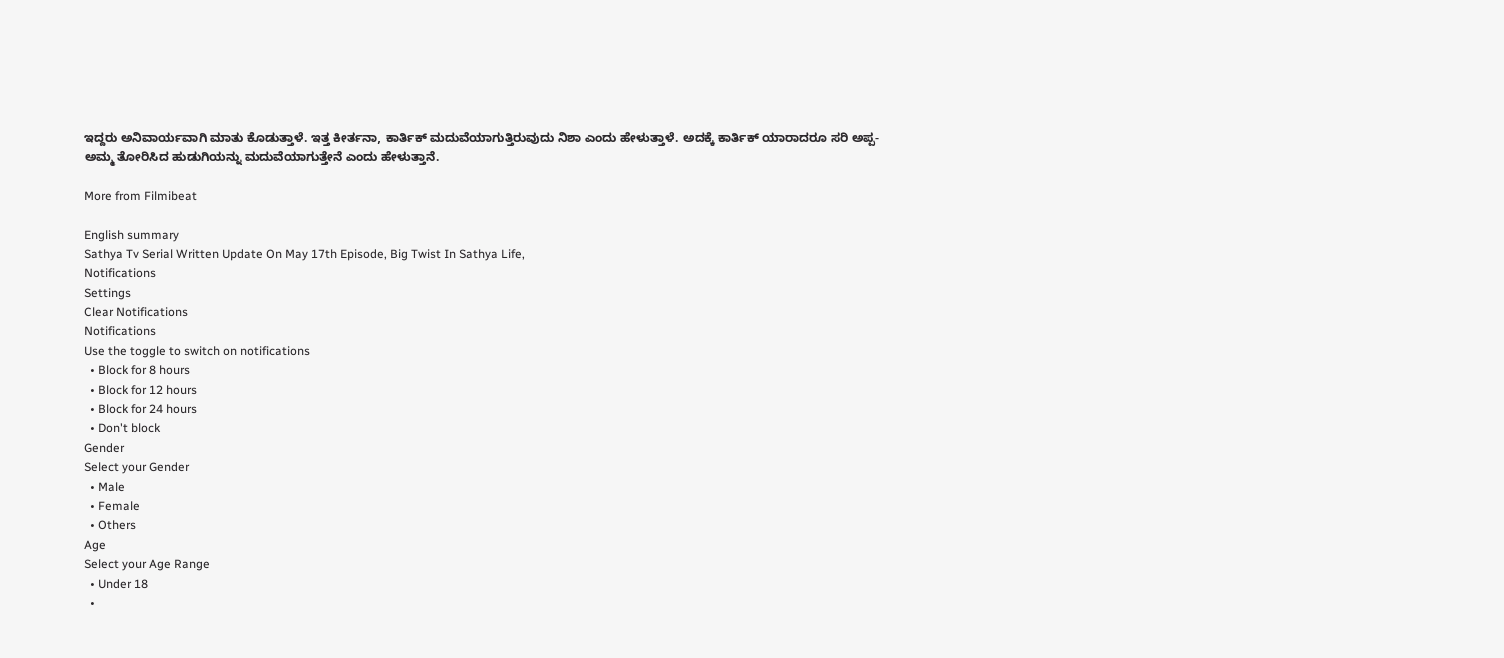ಇದ್ದರು ಅನಿವಾರ್ಯವಾಗಿ ಮಾತು ಕೊಡುತ್ತಾಳೆ. ಇತ್ತ ಕೀರ್ತನಾ, ಕಾರ್ತಿಕ್ ಮದುವೆಯಾಗುತ್ತಿರುವುದು ನಿಶಾ ಎಂದು ಹೇಳುತ್ತಾಳೆ. ಅದಕ್ಕೆ ಕಾರ್ತಿಕ್ ಯಾರಾದರೂ ಸರಿ ಅಪ್ಪ-ಅಮ್ಮ ತೋರಿಸಿದ ಹುಡುಗಿಯನ್ನು ಮದುವೆಯಾಗುತ್ತೇನೆ ಎಂದು ಹೇಳುತ್ತಾನೆ.

More from Filmibeat

English summary
Sathya Tv Serial Written Update On May 17th Episode, Big Twist In Sathya Life,
Notifications
Settings
Clear Notifications
Notifications
Use the toggle to switch on notifications
  • Block for 8 hours
  • Block for 12 hours
  • Block for 24 hours
  • Don't block
Gender
Select your Gender
  • Male
  • Female
  • Others
Age
Select your Age Range
  • Under 18
  •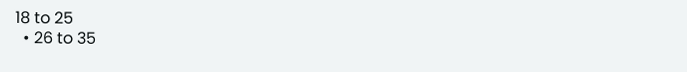18 to 25
  • 26 to 35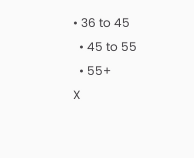• 36 to 45
  • 45 to 55
  • 55+
X